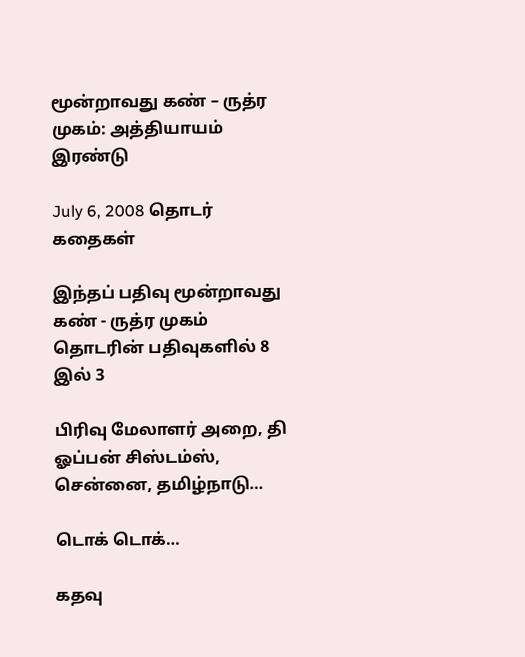மூன்றாவது கண் – ருத்ர முகம்: அத்தியாயம் இரண்டு

July 6, 2008 தொடர் கதைகள்

இந்தப் பதிவு மூன்றாவது கண் - ருத்ர முகம் தொடரின் பதிவுகளில் 8 இல் 3

பிரிவு மேலாளர் அறை, தி ஓப்பன் சிஸ்டம்ஸ், சென்னை, தமிழ்நாடு…

டொக் டொக்…

கதவு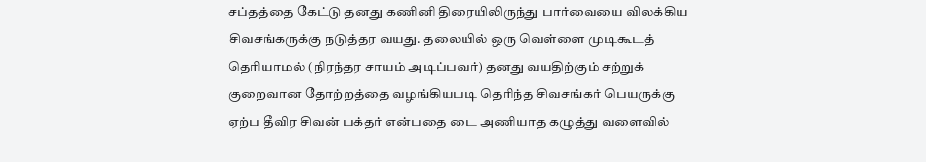சப்தத்தை கேட்டு தனது கணினி திரையிலிருந்து பார்வையை விலக்கிய சிவசங்கருக்கு நடுத்தர வயது. தலையில் ஒரு வெள்ளை முடிகூடத் தெரியாமல் (நிரந்தர சாயம் அடிப்பவர்) தனது வயதிற்கும் சற்றுக் குறைவான தோற்றத்தை வழங்கியபடி தெரிந்த சிவசங்கர் பெயருக்கு ஏற்ப தீவிர சிவன் பக்தர் என்பதை டை அணியாத கழுத்து வளைவில்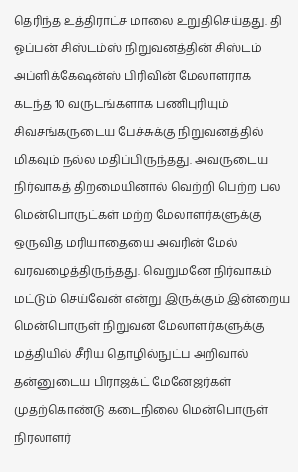தெரிந்த உத்திராட்ச மாலை உறுதிசெய்தது. தி ஓப்பன் சிஸ்டம்ஸ் நிறுவனத்தின் சிஸ்டம் அப்ளிக்கேஷன்ஸ் பிரிவின் மேலாளராக கடந்த 10 வருடங்களாக பணிபுரியும் சிவசங்கருடைய பேச்சுக்கு நிறுவனத்தில் மிகவும் நல்ல மதிப்பிருந்தது. அவருடைய நிர்வாகத் திறமையினால் வெற்றி பெற்ற பல மென்பொருட்கள் மற்ற மேலாளர்களுக்கு ஒருவித மரியாதையை அவரின் மேல் வரவழைத்திருந்தது. வெறுமனே நிர்வாகம் மட்டும் செய்வேன் என்று இருக்கும் இன்றைய மென்பொருள் நிறுவன மேலாளர்களுக்கு மத்தியில் சீரிய தொழில்நுட்ப அறிவால் தன்னுடைய பிராஜக்ட் மேனேஜர்கள் முதற்கொண்டு கடைநிலை மென்பொருள் நிரலாளர்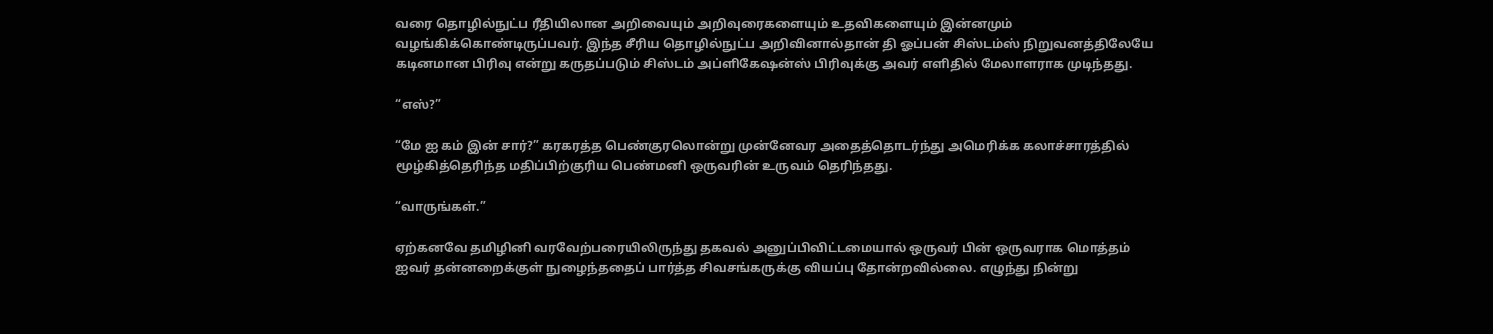வரை தொழில்நுட்ப ரீதியிலான அறிவையும் அறிவுரைகளையும் உதவிகளையும் இன்னமும் வழங்கிக்கொண்டிருப்பவர். இந்த சீரிய தொழில்நுட்ப அறிவினால்தான் தி ஓப்பன் சிஸ்டம்ஸ் நிறுவனத்திலேயே கடினமான பிரிவு என்று கருதப்படும் சிஸ்டம் அப்ளிகேஷன்ஸ் பிரிவுக்கு அவர் எளிதில் மேலாளராக முடிந்தது.

“எஸ்?”

“மே ஐ கம் இன் சார்?” கரகரத்த பெண்குரலொன்று முன்னேவர அதைத்தொடர்ந்து அமெரிக்க கலாச்சாரத்தில் மூழ்கித்தெரிந்த மதிப்பிற்குரிய பெண்மனி ஒருவரின் உருவம் தெரிந்தது.

“வாருங்கள்.”

ஏற்கனவே தமிழினி வரவேற்பரையிலிருந்து தகவல் அனுப்பிவிட்டமையால் ஒருவர் பின் ஒருவராக மொத்தம் ஐவர் தன்னறைக்குள் நுழைந்ததைப் பார்த்த சிவசங்கருக்கு வியப்பு தோன்றவில்லை. எழுந்து நின்று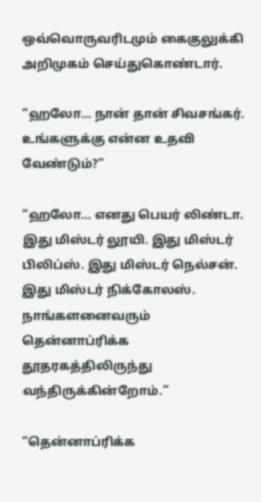ஒவ்வொருவரிடமும் கைகுலுக்கி அறிமுகம் செய்துகொண்டார்.

“ஹலோ… நான் தான் சிவசங்கர். உங்களுக்கு என்ன உதவி வேண்டும்?”

“ஹலோ… எனது பெயர் லிண்டா. இது மிஸ்டர் லூயி. இது மிஸ்டர் பிலிப்ஸ். இது மிஸ்டர் நெல்சன். இது மிஸ்டர் நிக்கோலஸ். நாங்களனைவரும் தென்னாப்ரிக்க தூதரகத்திலிருந்து வந்திருக்கின்றோம்.”

“தென்னாப்ரிக்க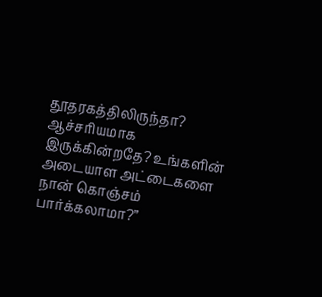தூதரகத்திலிருந்தா? ஆச்சரியமாக இருக்கின்றதே? உங்களின் அடையாள அட்டைகளை நான் கொஞ்சம் பார்க்கலாமா?”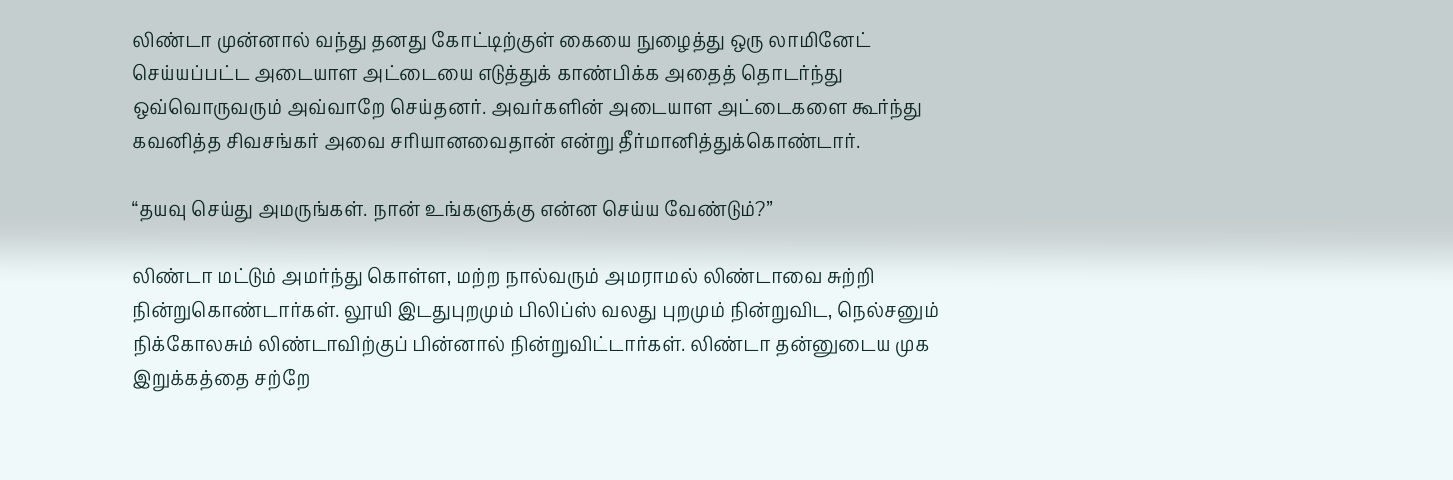லிண்டா முன்னால் வந்து தனது கோட்டிற்குள் கையை நுழைத்து ஒரு லாமினேட் செய்யப்பட்ட அடையாள அட்டையை எடுத்துக் காண்பிக்க அதைத் தொடர்ந்து ஒவ்வொருவரும் அவ்வாறே செய்தனர். அவர்களின் அடையாள அட்டைகளை கூர்ந்து கவனித்த சிவசங்கர் அவை சரியானவைதான் என்று தீர்மானித்துக்கொண்டார்.

“தயவு செய்து அமருங்கள். நான் உங்களுக்கு என்ன செய்ய வேண்டும்?”

லிண்டா மட்டும் அமர்ந்து கொள்ள, மற்ற நால்வரும் அமராமல் லிண்டாவை சுற்றி நின்றுகொண்டார்கள். லூயி இடதுபுறமும் பிலிப்ஸ் வலது புறமும் நின்றுவிட, நெல்சனும் நிக்கோலசும் லிண்டாவிற்குப் பின்னால் நின்றுவிட்டார்கள். லிண்டா தன்னுடைய முக இறுக்கத்தை சற்றே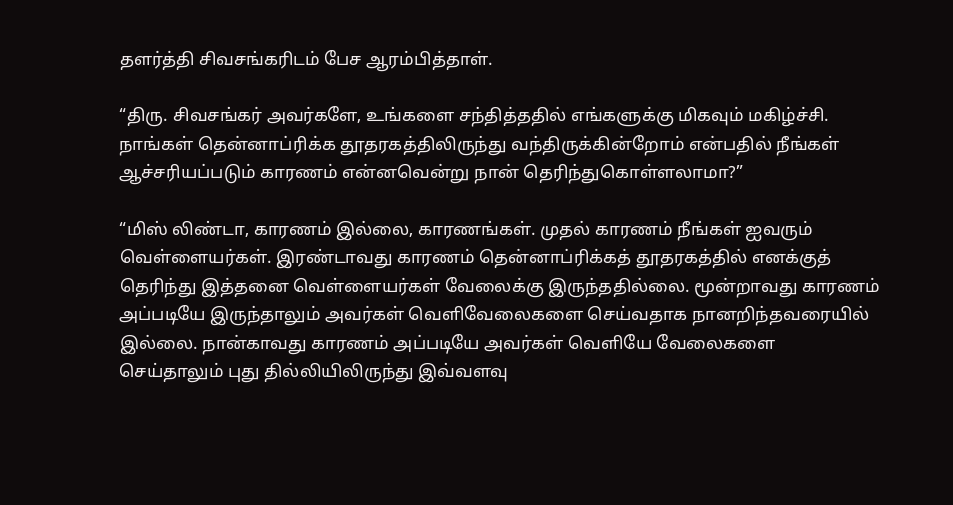தளர்த்தி சிவசங்கரிடம் பேச ஆரம்பித்தாள்.

“திரு. சிவசங்கர் அவர்களே, உங்களை சந்தித்ததில் எங்களுக்கு மிகவும் மகிழ்ச்சி. நாங்கள் தென்னாப்ரிக்க தூதரகத்திலிருந்து வந்திருக்கின்றோம் என்பதில் நீங்கள் ஆச்சரியப்படும் காரணம் என்னவென்று நான் தெரிந்துகொள்ளலாமா?”

“மிஸ் லிண்டா, காரணம் இல்லை, காரணங்கள். முதல் காரணம் நீங்கள் ஐவரும் வெள்ளையர்கள். இரண்டாவது காரணம் தென்னாப்ரிக்கத் தூதரகத்தில் எனக்குத் தெரிந்து இத்தனை வெள்ளையர்கள் வேலைக்கு இருந்ததில்லை. மூன்றாவது காரணம் அப்படியே இருந்தாலும் அவர்கள் வெளிவேலைகளை செய்வதாக நானறிந்தவரையில் இல்லை. நான்காவது காரணம் அப்படியே அவர்கள் வெளியே வேலைகளை செய்தாலும் புது தில்லியிலிருந்து இவ்வளவு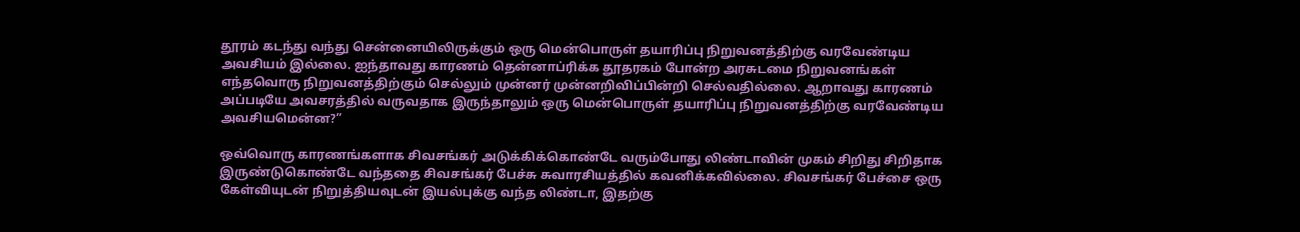தூரம் கடந்து வந்து சென்னையிலிருக்கும் ஒரு மென்பொருள் தயாரிப்பு நிறுவனத்திற்கு வரவேண்டிய அவசியம் இல்லை. ஐந்தாவது காரணம் தென்னாப்ரிக்க தூதரகம் போன்ற அரசுடமை நிறுவனங்கள் எந்தவொரு நிறுவனத்திற்கும் செல்லும் முன்னர் முன்னறிவிப்பின்றி செல்வதில்லை. ஆறாவது காரணம் அப்படியே அவசரத்தில் வருவதாக இருந்தாலும் ஒரு மென்பொருள் தயாரிப்பு நிறுவனத்திற்கு வரவேண்டிய அவசியமென்ன?”

ஒவ்வொரு காரணங்களாக சிவசங்கர் அடுக்கிக்கொண்டே வரும்போது லிண்டாவின் முகம் சிறிது சிறிதாக இருண்டுகொண்டே வந்ததை சிவசங்கர் பேச்சு சுவாரசியத்தில் கவனிக்கவில்லை. சிவசங்கர் பேச்சை ஒரு கேள்வியுடன் நிறுத்தியவுடன் இயல்புக்கு வந்த லிண்டா, இதற்கு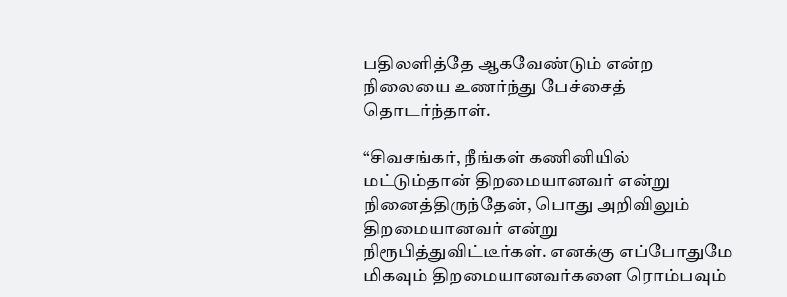பதிலளித்தே ஆகவேண்டும் என்ற நிலையை உணர்ந்து பேச்சைத் தொடர்ந்தாள்.

“சிவசங்கர், நீங்கள் கணினியில் மட்டும்தான் திறமையானவர் என்று நினைத்திருந்தேன், பொது அறிவிலும் திறமையானவர் என்று நிரூபித்துவிட்டீர்கள். எனக்கு எப்போதுமே மிகவும் திறமையானவர்களை ரொம்பவும்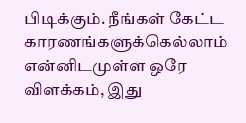பிடிக்கும். நீங்கள் கேட்ட காரணங்களுக்கெல்லாம் என்னிடமுள்ள ஒரே விளக்கம், இது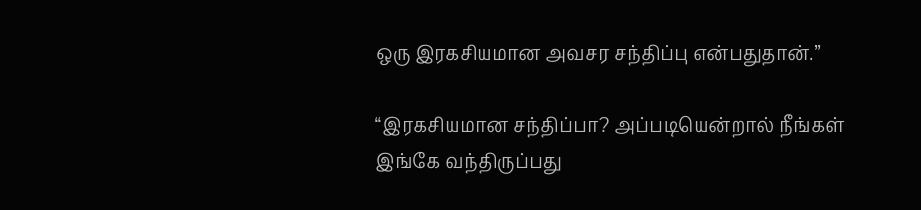ஒரு இரகசியமான அவசர சந்திப்பு என்பதுதான்.”

“இரகசியமான சந்திப்பா? அப்படியென்றால் நீங்கள் இங்கே வந்திருப்பது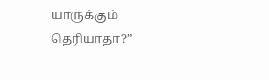யாருக்கும் தெரியாதா?”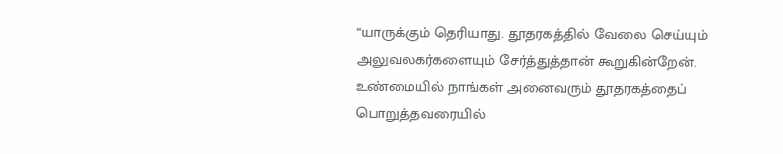“யாருக்கும் தெரியாது. தூதரகத்தில் வேலை செய்யும் அலுவலகர்களையும் சேர்த்துத்தான் கூறுகின்றேன். உண்மையில் நாங்கள் அனைவரும் தூதரகத்தைப் பொறுத்தவரையில்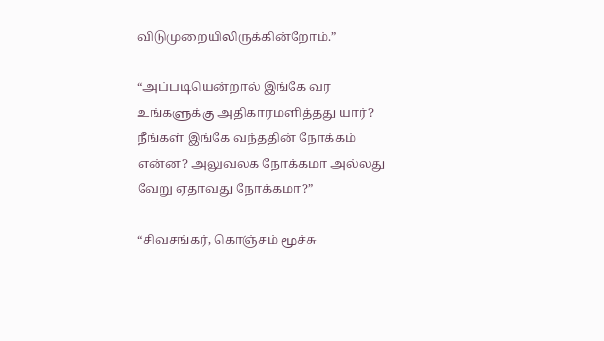விடுமுறையிலிருக்கின்றோம்.”

“அப்படியென்றால் இங்கே வர உங்களுக்கு அதிகாரமளித்தது யார்? நீங்கள் இங்கே வந்ததின் நோக்கம் என்ன? அலுவலக நோக்கமா அல்லது வேறு ஏதாவது நோக்கமா?”

“சிவசங்கர், கொஞ்சம் மூச்சு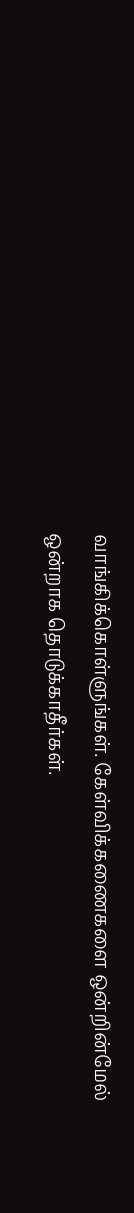வாங்கிக்கொள்ளுங்கள். கேள்விக்கணைகளை ஒன்றின்மேல் ஒன்றாக தொடுக்காதீர்கள்.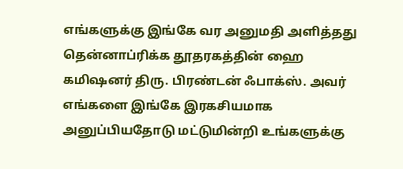எங்களுக்கு இங்கே வர அனுமதி அளித்தது தென்னாப்ரிக்க தூதரகத்தின் ஹை கமிஷனர் திரு. பிரண்டன் ஃபாக்ஸ். அவர் எங்களை இங்கே இரகசியமாக அனுப்பியதோடு மட்டுமின்றி உங்களுக்கு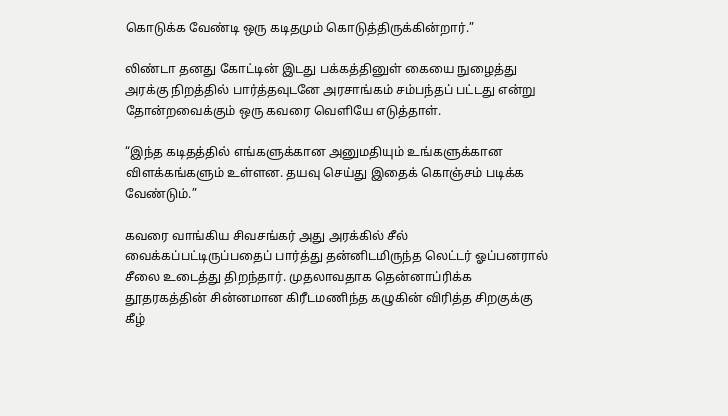கொடுக்க வேண்டி ஒரு கடிதமும் கொடுத்திருக்கின்றார்.”

லிண்டா தனது கோட்டின் இடது பக்கத்தினுள் கையை நுழைத்து அரக்கு நிறத்தில் பார்த்தவுடனே அரசாங்கம் சம்பந்தப் பட்டது என்று தோன்றவைக்கும் ஒரு கவரை வெளியே எடுத்தாள்.

“இந்த கடிதத்தில் எங்களுக்கான அனுமதியும் உங்களுக்கான விளக்கங்களும் உள்ளன. தயவு செய்து இதைக் கொஞ்சம் படிக்க வேண்டும்.”

கவரை வாங்கிய சிவசங்கர் அது அரக்கில் சீல் வைக்கப்பட்டிருப்பதைப் பார்த்து தன்னிடமிருந்த லெட்டர் ஓப்பனரால் சீலை உடைத்து திறந்தார். முதலாவதாக தென்னாப்ரிக்க தூதரகத்தின் சின்னமான கிரீடமணிந்த கழுகின் விரித்த சிறகுக்கு கீழ்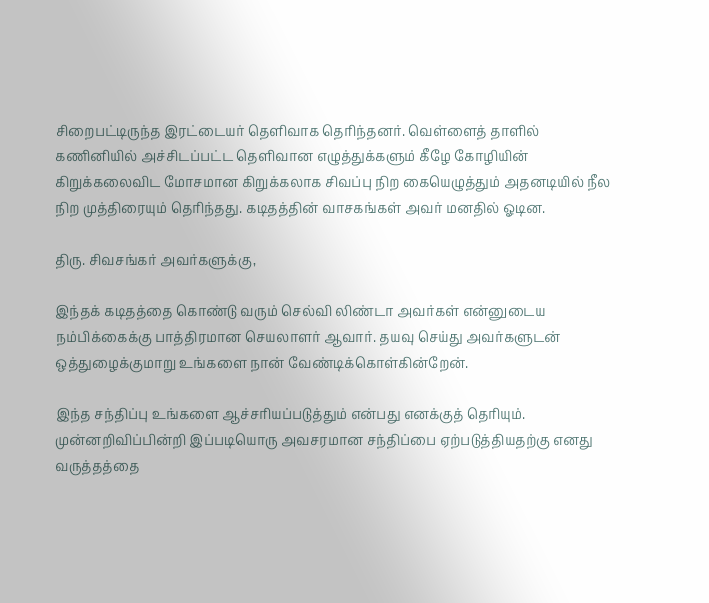சிறைபட்டிருந்த இரட்டையர் தெளிவாக தெரிந்தனர். வெள்ளைத் தாளில் கணினியில் அச்சிடப்பட்ட தெளிவான எழுத்துக்களும் கீழே கோழியின் கிறுக்கலைவிட மோசமான கிறுக்கலாக சிவப்பு நிற கையெழுத்தும் அதனடியில் நீல நிற முத்திரையும் தெரிந்தது. கடிதத்தின் வாசகங்கள் அவர் மனதில் ஓடின.

திரு. சிவசங்கர் அவர்களுக்கு,

இந்தக் கடிதத்தை கொண்டு வரும் செல்வி லிண்டா அவர்கள் என்னுடைய நம்பிக்கைக்கு பாத்திரமான செயலாளர் ஆவார். தயவு செய்து அவர்களுடன் ஒத்துழைக்குமாறு உங்களை நான் வேண்டிக்கொள்கின்றேன்.

இந்த சந்திப்பு உங்களை ஆச்சரியப்படுத்தும் என்பது எனக்குத் தெரியும். முன்னறிவிப்பின்றி இப்படியொரு அவசரமான சந்திப்பை ஏற்படுத்தியதற்கு எனது வருத்தத்தை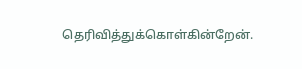தெரிவித்துக்கொள்கின்றேன்.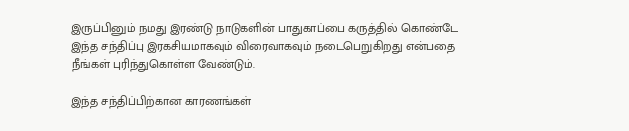இருப்பினும் நமது இரண்டு நாடுகளின் பாதுகாப்பை கருத்தில் கொண்டே இந்த சந்திப்பு இரகசியமாகவும் விரைவாகவும் நடைபெறுகிறது என்பதை நீங்கள் புரிந்துகொள்ள வேண்டும்.

இந்த சந்திப்பிற்கான காரணங்கள்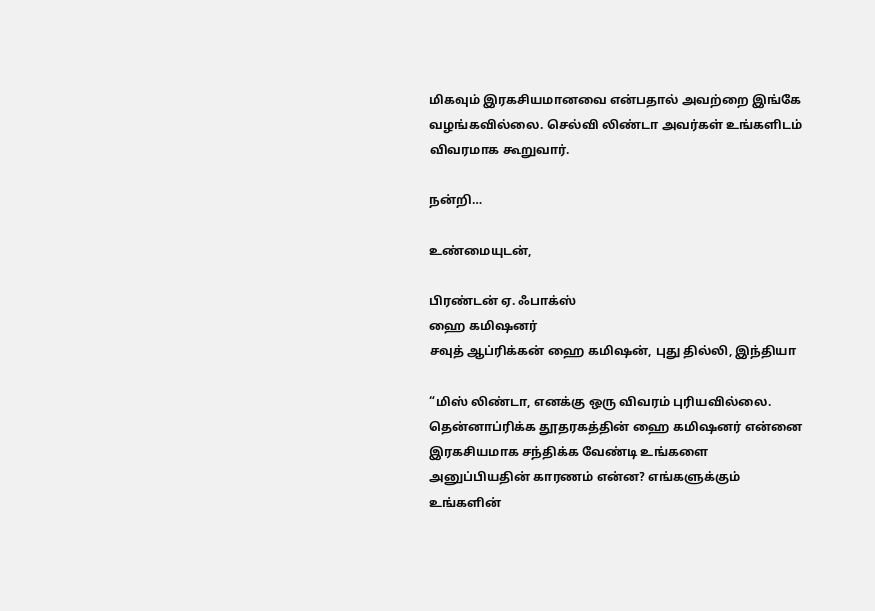மிகவும் இரகசியமானவை என்பதால் அவற்றை இங்கே வழங்கவில்லை. செல்வி லிண்டா அவர்கள் உங்களிடம் விவரமாக கூறுவார்.

நன்றி…

உண்மையுடன்,

பிரண்டன் ஏ. ஃபாக்ஸ்
ஹை கமிஷனர்
சவுத் ஆப்ரிக்கன் ஹை கமிஷன், புது தில்லி, இந்தியா

“மிஸ் லிண்டா, எனக்கு ஒரு விவரம் புரியவில்லை. தென்னாப்ரிக்க தூதரகத்தின் ஹை கமிஷனர் என்னை இரகசியமாக சந்திக்க வேண்டி உங்களை அனுப்பியதின் காரணம் என்ன? எங்களுக்கும் உங்களின்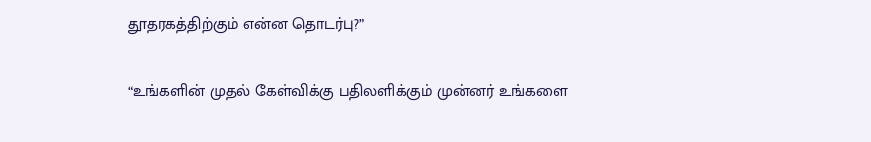தூதரகத்திற்கும் என்ன தொடர்பு?”

“உங்களின் முதல் கேள்விக்கு பதிலளிக்கும் முன்னர் உங்களை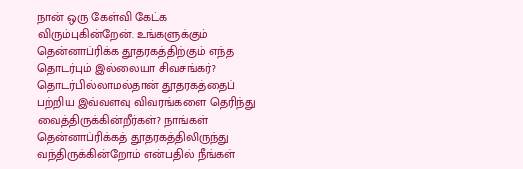நான் ஒரு கேள்வி கேட்க விரும்புகின்றேன். உங்களுக்கும் தென்னாப்ரிக்க தூதரகத்திற்கும் எந்த தொடர்பும் இல்லையா சிவசங்கர்? தொடர்பில்லாமல்தான் தூதரகத்தைப் பற்றிய இவ்வளவு விவரங்களை தெரிந்து வைத்திருக்கின்றீர்கள்? நாங்கள் தென்னாப்ரிக்கத் தூதரகத்திலிருந்து வந்திருக்கின்றோம் என்பதில் நீங்கள்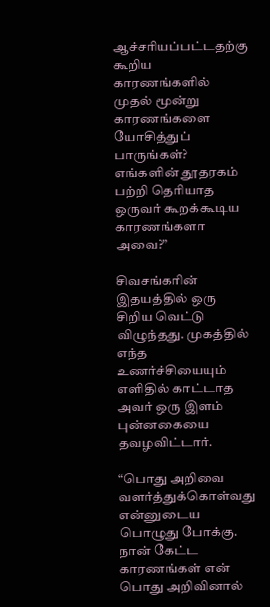ஆச்சரியப்பட்டதற்கு கூறிய காரணங்களில் முதல் மூன்று காரணங்களை யோசித்துப் பாருங்கள்? எங்களின் தூதரகம் பற்றி தெரியாத ஒருவர் கூறக்கூடிய காரணங்களா அவை?”

சிவசங்கரின் இதயத்தில் ஒரு சிறிய வெட்டு விழுந்தது. முகத்தில் எந்த உணர்ச்சியையும் எளிதில் காட்டாத அவர் ஒரு இளம் புன்னகையை தவழவிட்டார்.

“பொது அறிவை வளர்த்துக்கொள்வது என்னுடைய பொழுது போக்கு. நான் கேட்ட காரணங்கள் என் பொது அறிவினால்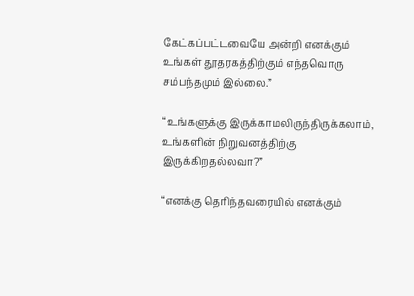கேட்கப்பட்டவையே அன்றி எனக்கும் உங்கள் தூதரகத்திற்கும் எந்தவொரு சம்பந்தமும் இல்லை.”

“உங்களுக்கு இருக்காமலிருந்திருக்கலாம், உங்களின் நிறுவனத்திற்கு இருக்கிறதல்லவா?”

“எனக்கு தெரிந்தவரையில் எனக்கும்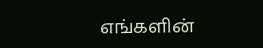எங்களின்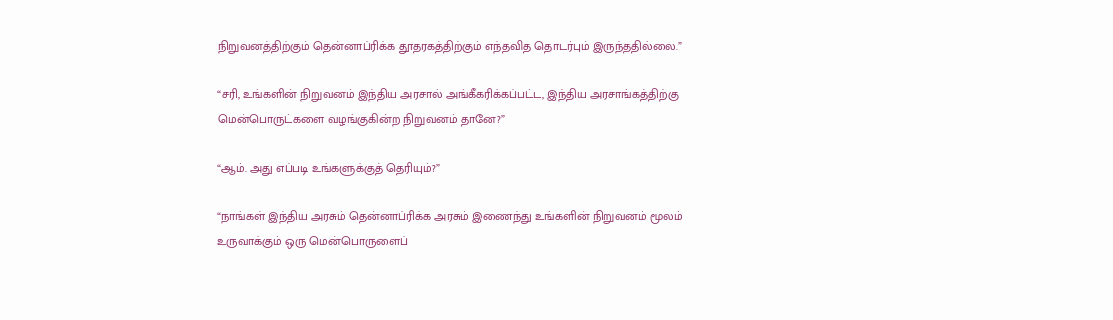நிறுவனத்திற்கும் தென்னாப்ரிக்க தூதரகத்திற்கும் எந்தவித தொடர்பும் இருந்ததில்லை.”

“சரி, உங்களின் நிறுவனம் இந்திய அரசால் அங்கீகரிக்கப்பட்ட, இந்திய அரசாங்கத்திற்கு மென்பொருட்களை வழங்குகின்ற நிறுவனம் தானே?”

“ஆம். அது எப்படி உங்களுக்குத் தெரியும்?”

“நாங்கள் இந்திய அரசும் தென்னாப்ரிக்க அரசும் இணைந்து உங்களின் நிறுவனம் மூலம் உருவாக்கும் ஒரு மென்பொருளைப்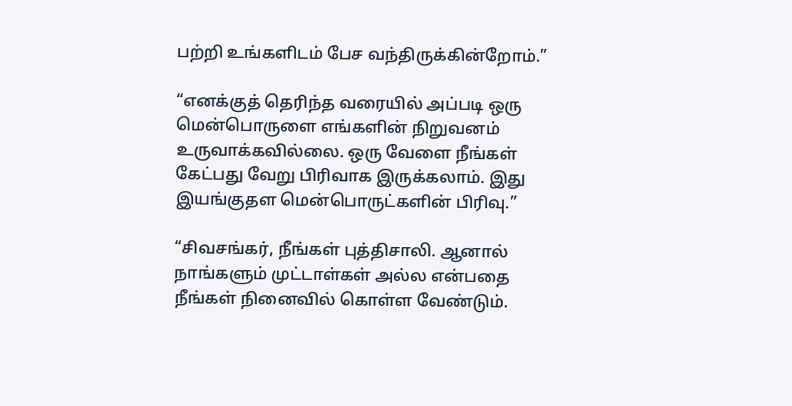பற்றி உங்களிடம் பேச வந்திருக்கின்றோம்.”

“எனக்குத் தெரிந்த வரையில் அப்படி ஒரு மென்பொருளை எங்களின் நிறுவனம் உருவாக்கவில்லை. ஒரு வேளை நீங்கள் கேட்பது வேறு பிரிவாக இருக்கலாம். இது இயங்குதள மென்பொருட்களின் பிரிவு.”

“சிவசங்கர், நீங்கள் புத்திசாலி. ஆனால் நாங்களும் முட்டாள்கள் அல்ல என்பதை நீங்கள் நினைவில் கொள்ள வேண்டும்.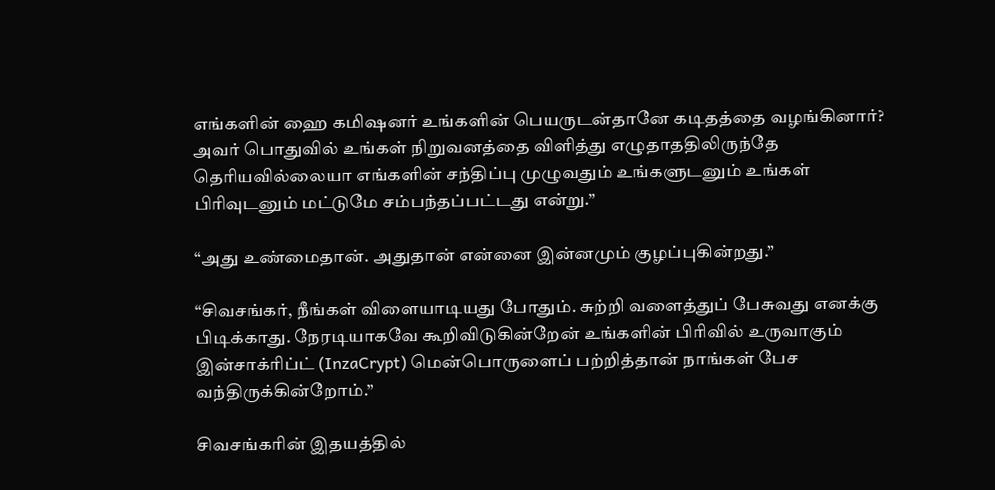எங்களின் ஹை கமிஷனர் உங்களின் பெயருடன்தானே கடிதத்தை வழங்கினார்? அவர் பொதுவில் உங்கள் நிறுவனத்தை விளித்து எழுதாததிலிருந்தே தெரியவில்லையா எங்களின் சந்திப்பு முழுவதும் உங்களுடனும் உங்கள் பிரிவுடனும் மட்டுமே சம்பந்தப்பட்டது என்று.”

“அது உண்மைதான். அதுதான் என்னை இன்னமும் குழப்புகின்றது.”

“சிவசங்கர், நீங்கள் விளையாடியது போதும். சுற்றி வளைத்துப் பேசுவது எனக்கு பிடிக்காது. நேரடியாகவே கூறிவிடுகின்றேன் உங்களின் பிரிவில் உருவாகும் இன்சாக்ரிப்ட் (InzaCrypt) மென்பொருளைப் பற்றித்தான் நாங்கள் பேச வந்திருக்கின்றோம்.”

சிவசங்கரின் இதயத்தில்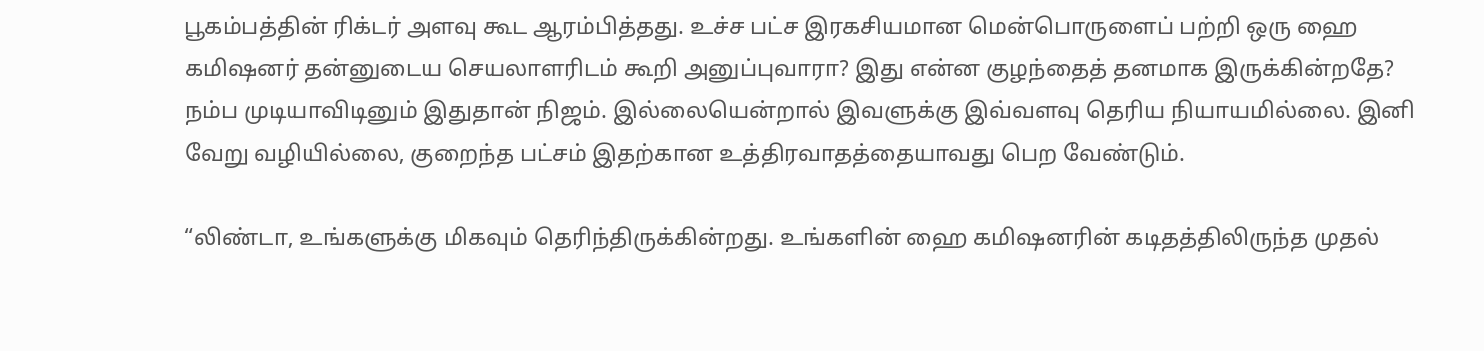பூகம்பத்தின் ரிக்டர் அளவு கூட ஆரம்பித்தது. உச்ச பட்ச இரகசியமான மென்பொருளைப் பற்றி ஒரு ஹை கமிஷனர் தன்னுடைய செயலாளரிடம் கூறி அனுப்புவாரா? இது என்ன குழந்தைத் தனமாக இருக்கின்றதே? நம்ப முடியாவிடினும் இதுதான் நிஜம். இல்லையென்றால் இவளுக்கு இவ்வளவு தெரிய நியாயமில்லை. இனி வேறு வழியில்லை, குறைந்த பட்சம் இதற்கான உத்திரவாதத்தையாவது பெற வேண்டும்.

“லிண்டா, உங்களுக்கு மிகவும் தெரிந்திருக்கின்றது. உங்களின் ஹை கமிஷனரின் கடிதத்திலிருந்த முதல்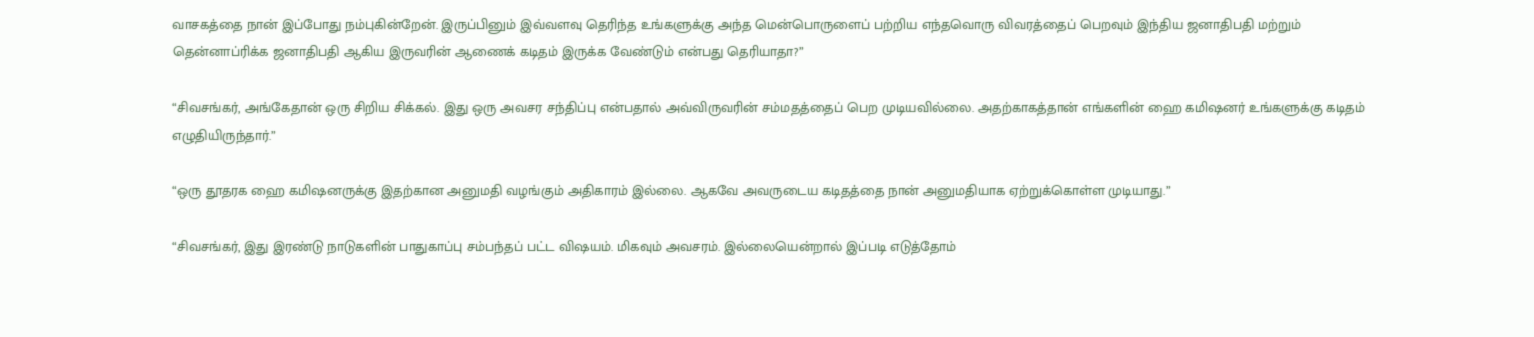வாசகத்தை நான் இப்போது நம்புகின்றேன். இருப்பினும் இவ்வளவு தெரிந்த உங்களுக்கு அந்த மென்பொருளைப் பற்றிய எந்தவொரு விவரத்தைப் பெறவும் இந்திய ஜனாதிபதி மற்றும் தென்னாப்ரிக்க ஜனாதிபதி ஆகிய இருவரின் ஆணைக் கடிதம் இருக்க வேண்டும் என்பது தெரியாதா?”

“சிவசங்கர், அங்கேதான் ஒரு சிறிய சிக்கல். இது ஒரு அவசர சந்திப்பு என்பதால் அவ்விருவரின் சம்மதத்தைப் பெற முடியவில்லை. அதற்காகத்தான் எங்களின் ஹை கமிஷனர் உங்களுக்கு கடிதம் எழுதியிருந்தார்.”

“ஒரு தூதரக ஹை கமிஷனருக்கு இதற்கான அனுமதி வழங்கும் அதிகாரம் இல்லை. ஆகவே அவருடைய கடிதத்தை நான் அனுமதியாக ஏற்றுக்கொள்ள முடியாது.”

“சிவசங்கர், இது இரண்டு நாடுகளின் பாதுகாப்பு சம்பந்தப் பட்ட விஷயம். மிகவும் அவசரம். இல்லையென்றால் இப்படி எடுத்தோம்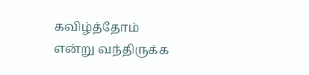கவிழ்த்தோம் என்று வந்திருக்க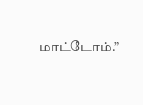மாட்டோம்.”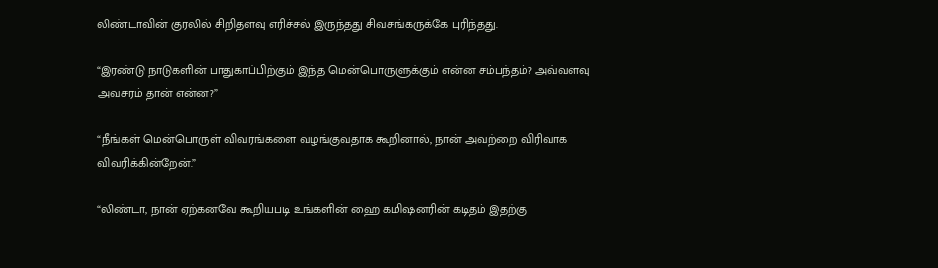லிண்டாவின் குரலில் சிறிதளவு எரிச்சல் இருந்தது சிவசங்கருக்கே புரிந்தது.

“இரண்டு நாடுகளின் பாதுகாப்பிற்கும் இந்த மென்பொருளுக்கும் என்ன சம்பந்தம்? அவ்வளவு அவசரம் தான் என்ன?”

“நீங்கள் மென்பொருள் விவரங்களை வழங்குவதாக கூறினால், நான் அவற்றை விரிவாக விவரிக்கின்றேன்.”

“லிண்டா, நான் ஏற்கனவே கூறியபடி உங்களின் ஹை கமிஷனரின் கடிதம் இதற்கு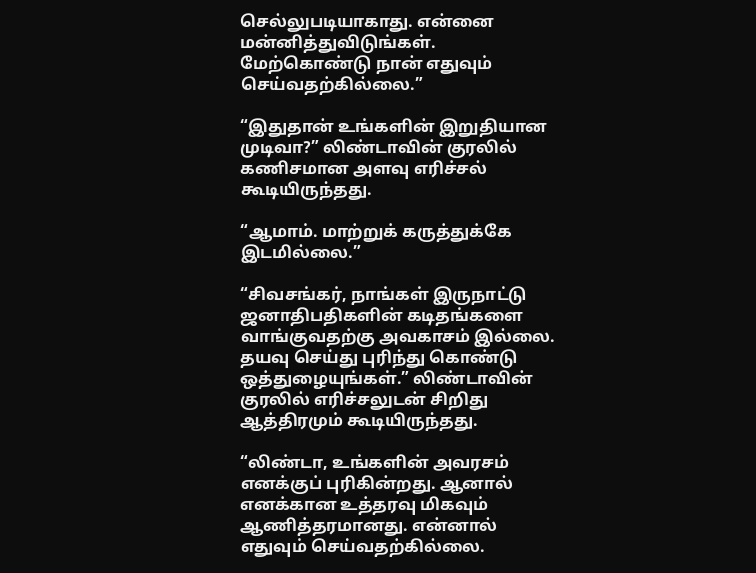செல்லுபடியாகாது. என்னை மன்னித்துவிடுங்கள். மேற்கொண்டு நான் எதுவும் செய்வதற்கில்லை.”

“இதுதான் உங்களின் இறுதியான முடிவா?” லிண்டாவின் குரலில் கணிசமான அளவு எரிச்சல் கூடியிருந்தது.

“ஆமாம். மாற்றுக் கருத்துக்கே இடமில்லை.”

“சிவசங்கர், நாங்கள் இருநாட்டு ஜனாதிபதிகளின் கடிதங்களை வாங்குவதற்கு அவகாசம் இல்லை. தயவு செய்து புரிந்து கொண்டு ஒத்துழையுங்கள்.” லிண்டாவின் குரலில் எரிச்சலுடன் சிறிது ஆத்திரமும் கூடியிருந்தது.

“லிண்டா, உங்களின் அவரசம் எனக்குப் புரிகின்றது. ஆனால் எனக்கான உத்தரவு மிகவும் ஆணித்தரமானது. என்னால் எதுவும் செய்வதற்கில்லை.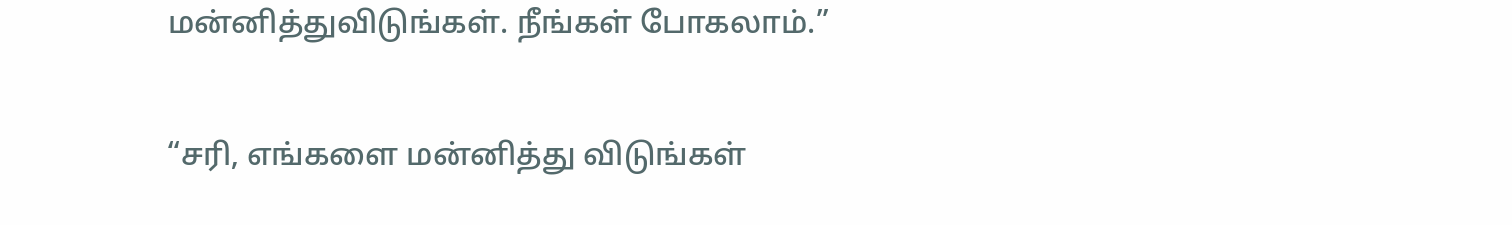மன்னித்துவிடுங்கள். நீங்கள் போகலாம்.”

“சரி, எங்களை மன்னித்து விடுங்கள்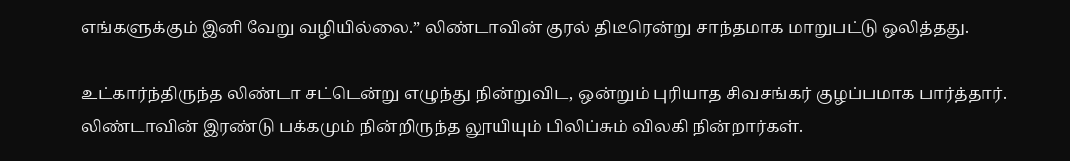எங்களுக்கும் இனி வேறு வழியில்லை.” லிண்டாவின் குரல் திடீரென்று சாந்தமாக மாறுபட்டு ஒலித்தது.

உட்கார்ந்திருந்த லிண்டா சட்டென்று எழுந்து நின்றுவிட, ஒன்றும் புரியாத சிவசங்கர் குழப்பமாக பார்த்தார். லிண்டாவின் இரண்டு பக்கமும் நின்றிருந்த லூயியும் பிலிப்சும் விலகி நின்றார்கள்.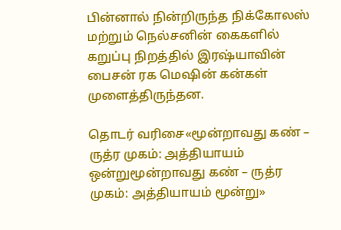பின்னால் நின்றிருந்த நிக்கோலஸ் மற்றும் நெல்சனின் கைகளில் கறுப்பு நிறத்தில் இரஷ்யாவின் பைசன் ரக மெஷின் கன்கள் முளைத்திருந்தன.

தொடர் வரிசை«மூன்றாவது கண் – ருத்ர முகம்: அத்தியாயம் ஒன்றுமூன்றாவது கண் – ருத்ர முகம்: அத்தியாயம் மூன்று»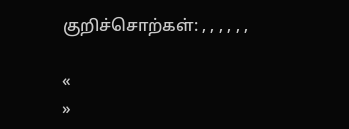குறிச்சொற்கள்: , , , , , ,

«
»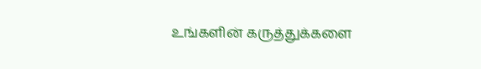உங்களின் கருத்துக்களை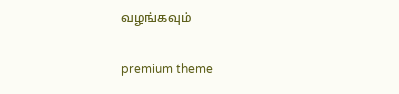வழங்கவும்

premium theme